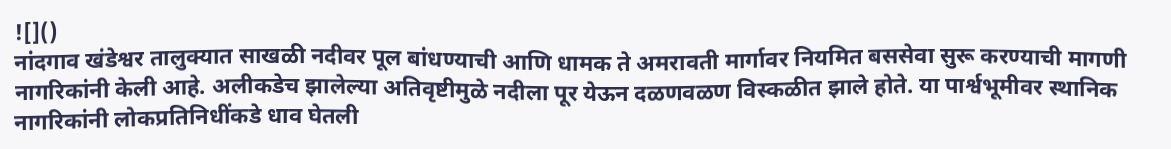![]()
नांदगाव खंडेश्वर तालुक्यात साखळी नदीवर पूल बांधण्याची आणि धामक ते अमरावती मार्गावर नियमित बससेवा सुरू करण्याची मागणी नागरिकांनी केली आहे. अलीकडेच झालेल्या अतिवृष्टीमुळे नदीला पूर येऊन दळणवळण विस्कळीत झाले होते. या पार्श्वभूमीवर स्थानिक नागरिकांनी लोकप्रतिनिधींकडे धाव घेतली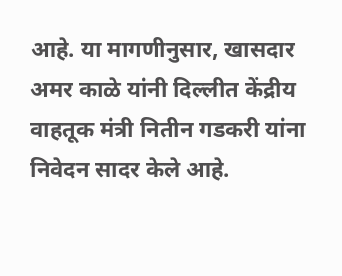आहे. या मागणीनुसार, खासदार अमर काळे यांनी दिल्लीत केंद्रीय वाहतूक मंत्री नितीन गडकरी यांना निवेदन सादर केले आहे.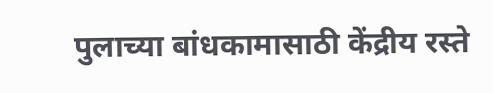पुलाच्या बांधकामासाठी केंद्रीय रस्ते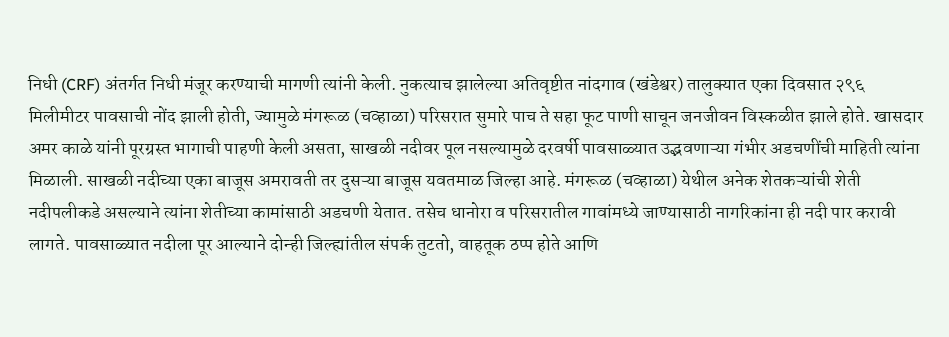निधी (CRF) अंतर्गत निधी मंजूर करण्याची मागणी त्यांनी केली. नुकत्याच झालेल्या अतिवृष्टीत नांदगाव (खंडेश्वर) तालुक्यात एका दिवसात २९६ मिलीमीटर पावसाची नोंद झाली होती, ज्यामुळे मंगरूळ (चव्हाळा) परिसरात सुमारे पाच ते सहा फूट पाणी साचून जनजीवन विस्कळीत झाले होते. खासदार अमर काळे यांनी पूरग्रस्त भागाची पाहणी केली असता, साखळी नदीवर पूल नसल्यामुळे दरवर्षी पावसाळ्यात उद्भवणाऱ्या गंभीर अडचणींची माहिती त्यांना मिळाली. साखळी नदीच्या एका बाजूस अमरावती तर दुसऱ्या बाजूस यवतमाळ जिल्हा आहे. मंगरूळ (चव्हाळा) येथील अनेक शेतकऱ्यांची शेती नदीपलीकडे असल्याने त्यांना शेतीच्या कामांसाठी अडचणी येतात. तसेच धानोरा व परिसरातील गावांमध्ये जाण्यासाठी नागरिकांना ही नदी पार करावी लागते. पावसाळ्यात नदीला पूर आल्याने दोन्ही जिल्ह्यांतील संपर्क तुटतो, वाहतूक ठप्प होते आणि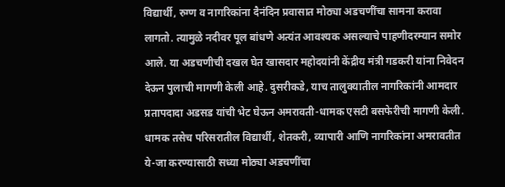विद्यार्थी, रुग्ण व नागरिकांना दैनंदिन प्रवासात मोठ्या अडचणींचा सामना करावा लागतो. त्यामुळे नदीवर पूल बांधणे अत्यंत आवश्यक असल्याचे पाहणीदरम्यान समोर आले. या अडचणीची दखल घेत खासदार महोदयांनी केंद्रीय मंत्री गडकरी यांना निवेदन देऊन पुलाची मागणी केली आहे. दुसरीकडे, याच तालुक्यातील नागरिकांनी आमदार प्रतापदादा अडसड यांची भेट घेऊन अमरावती-धामक एसटी बसफेरीची मागणी केली. धामक तसेच परिसरातील विद्यार्थी, शेतकरी, व्यापारी आणि नागरिकांना अमरावतीत ये-जा करण्यासाठी सध्या मोठ्या अडचणींचा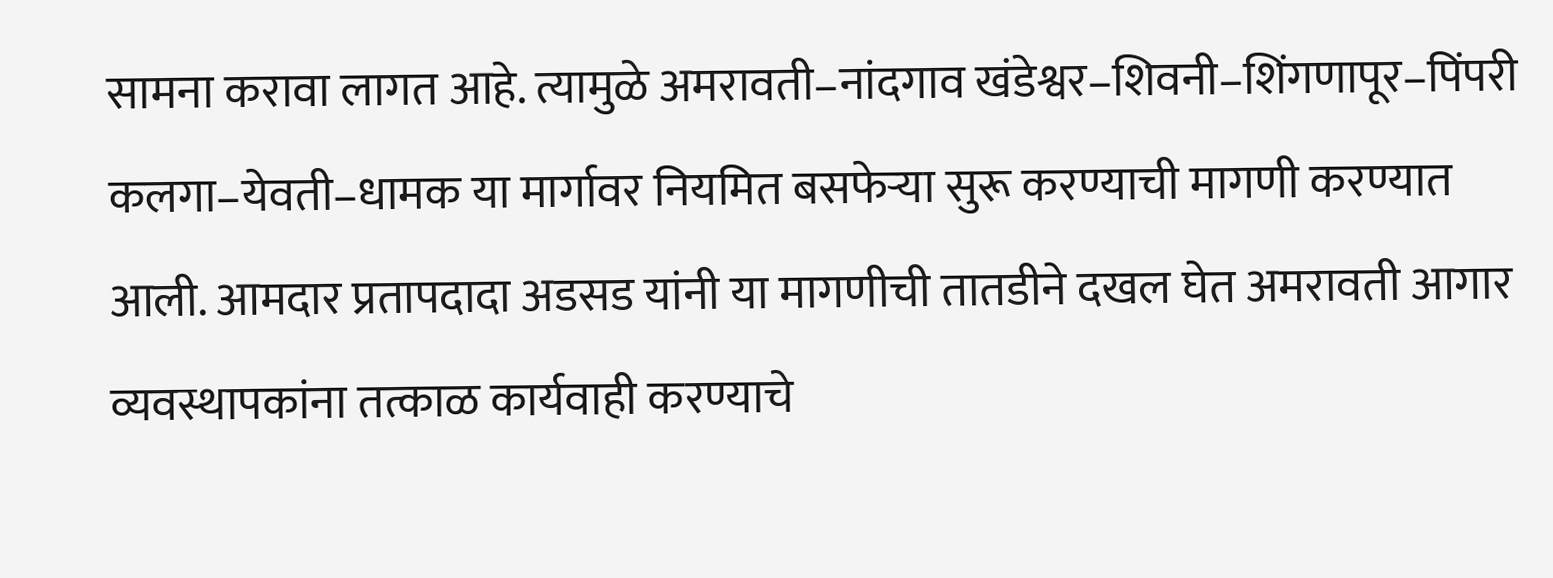सामना करावा लागत आहे. त्यामुळे अमरावती–नांदगाव खंडेश्वर–शिवनी–शिंगणापूर–पिंपरी कलगा–येवती–धामक या मार्गावर नियमित बसफेऱ्या सुरू करण्याची मागणी करण्यात आली. आमदार प्रतापदादा अडसड यांनी या मागणीची तातडीने दखल घेत अमरावती आगार व्यवस्थापकांना तत्काळ कार्यवाही करण्याचे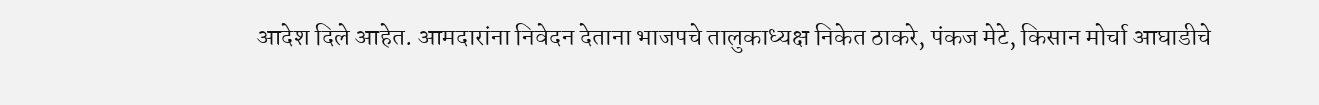आदेश दिले आहेत. आमदारांना निवेदन देताना भाजपचे तालुकाध्यक्ष निकेत ठाकरे, पंकज मेटे, किसान मोर्चा आघाडीचे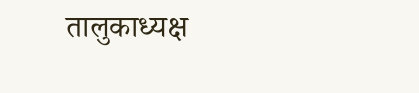तालुकाध्यक्ष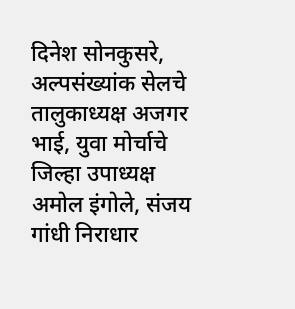दिनेश सोनकुसरे, अल्पसंख्यांक सेलचे तालुकाध्यक्ष अजगर भाई, युवा मोर्चाचे जिल्हा उपाध्यक्ष अमोल इंगोले, संजय गांधी निराधार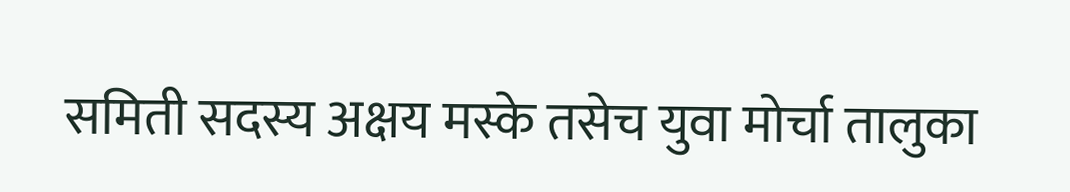समिती सदस्य अक्षय मस्के तसेच युवा मोर्चा तालुका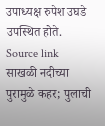उपाध्यक्ष रुपेश उघडे उपस्थित होते.
Source link
साखळी नदीच्या पुरामुळे कहर; पुलाची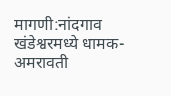मागणी:नांदगाव खंडेश्वरमध्ये धामक-अमरावती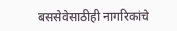बससेवेसाठीही नागरिकांचे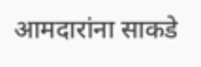आमदारांना साकडे